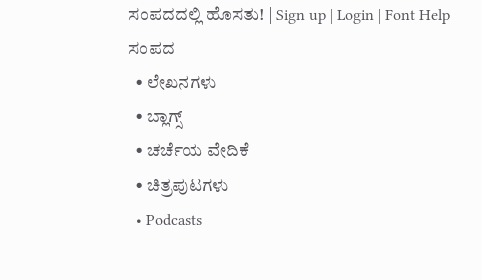ಸಂಪದದಲ್ಲಿ ಹೊಸತು! | Sign up | Login | Font Help
ಸಂಪದ
  • ಲೇಖನಗಳು
  • ಬ್ಲಾಗ್ಸ್
  • ಚರ್ಚೆಯ ವೇದಿಕೆ
  • ಚಿತ್ರಪುಟಗಳು
  • Podcasts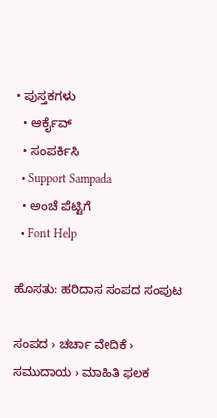• ಪುಸ್ತಕಗಳು
  • ಆರ್ಕೈವ್
  • ಸಂಪರ್ಕಿಸಿ
  • Support Sampada
  • ಅಂಚೆ ಪೆಟ್ಟಿಗೆ
  • Font Help

ಹೊಸತು: ಹರಿದಾಸ ಸಂಪದ ಸಂಪುಟ

ಸಂಪದ › ಚರ್ಚಾ ವೇದಿಕೆ › ಸಮುದಾಯ › ಮಾಹಿತಿ ಫಲಕ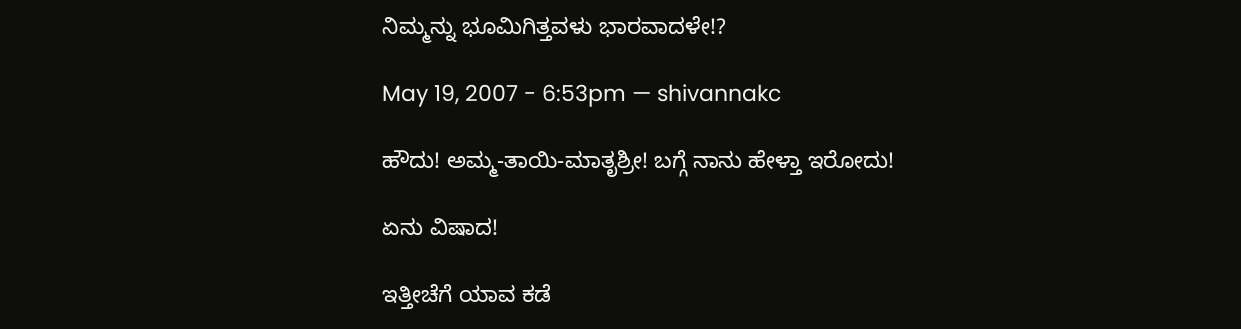ನಿಮ್ಮನ್ನು ಭೂಮಿಗಿತ್ತವಳು ಭಾರವಾದಳೇ!?

May 19, 2007 - 6:53pm — shivannakc

ಹೌದು! ಅಮ್ಮ-ತಾಯಿ-ಮಾತೃಶ್ರೀ! ಬಗ್ಗೆ ನಾನು ಹೇಳ್ತಾ ಇರೋದು!

ಏನು ವಿಷಾದ!

ಇತ್ತೀಚೆಗೆ ಯಾವ ಕಡೆ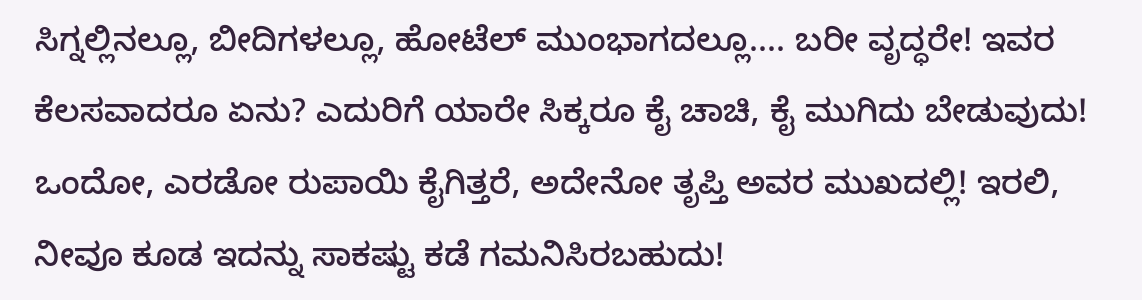ಸಿಗ್ನಲ್ಲಿನಲ್ಲೂ, ಬೀದಿಗಳಲ್ಲೂ, ಹೋಟೆಲ್ ಮುಂಭಾಗದಲ್ಲೂ.... ಬರೀ ವೃದ್ಧರೇ! ಇವರ ಕೆಲಸವಾದರೂ ಏನು? ಎದುರಿಗೆ ಯಾರೇ ಸಿಕ್ಕರೂ ಕೈ ಚಾಚಿ, ಕೈ ಮುಗಿದು ಬೇಡುವುದು! ಒಂದೋ, ಎರಡೋ ರುಪಾಯಿ ಕೈಗಿತ್ತರೆ, ಅದೇನೋ ತೃಪ್ತಿ ಅವರ ಮುಖದಲ್ಲಿ! ಇರಲಿ, ನೀವೂ ಕೂಡ ಇದನ್ನು ಸಾಕಷ್ಟು ಕಡೆ ಗಮನಿಸಿರಬಹುದು!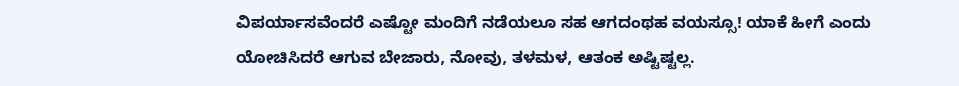ವಿಪರ್ಯಾಸವೆಂದರೆ ಎಷ್ಟೋ ಮಂದಿಗೆ ನಡೆಯಲೂ ಸಹ ಆಗದಂಥಹ ವಯಸ್ಸೂ! ಯಾಕೆ ಹೀಗೆ ಎಂದು ಯೋಚಿಸಿದರೆ ಆಗುವ ಬೇಜಾರು, ನೋವು, ತಳಮಳ, ಆತಂಕ ಅಷ್ಟಿಷ್ಟಲ್ಲ.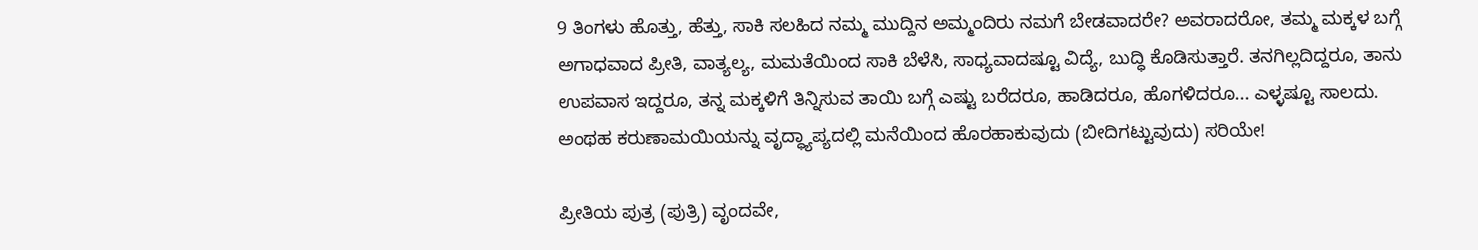9 ತಿಂಗಳು ಹೊತ್ತು, ಹೆತ್ತು, ಸಾಕಿ ಸಲಹಿದ ನಮ್ಮ ಮುದ್ದಿನ ಅಮ್ಮಂದಿರು ನಮಗೆ ಬೇಡವಾದರೇ? ಅವರಾದರೋ, ತಮ್ಮ ಮಕ್ಕಳ ಬಗ್ಗೆ ಅಗಾಧವಾದ ಪ್ರೀತಿ, ವಾತ್ಯಲ್ಯ, ಮಮತೆಯಿಂದ ಸಾಕಿ ಬೆಳೆಸಿ, ಸಾಧ್ಯವಾದಷ್ಟೂ ವಿದ್ಯೆ, ಬುದ್ಧಿ ಕೊಡಿಸುತ್ತಾರೆ. ತನಗಿಲ್ಲದಿದ್ದರೂ, ತಾನು ಉಪವಾಸ ಇದ್ದರೂ, ತನ್ನ ಮಕ್ಕಳಿಗೆ ತಿನ್ನಿಸುವ ತಾಯಿ ಬಗ್ಗೆ ಎಷ್ಟು ಬರೆದರೂ, ಹಾಡಿದರೂ, ಹೊಗಳಿದರೂ... ಎಳ್ಳಷ್ಟೂ ಸಾಲದು. ಅಂಥಹ ಕರುಣಾಮಯಿಯನ್ನು ವೃದ್ಧ್ಯಾಪ್ಯದಲ್ಲಿ ಮನೆಯಿಂದ ಹೊರಹಾಕುವುದು (ಬೀದಿಗಟ್ಟುವುದು) ಸರಿಯೇ!

ಪ್ರೀತಿಯ ಪುತ್ರ (ಪುತ್ರಿ) ವೃಂದವೇ,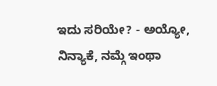ಇದು ಸರಿಯೇ? - ಅಯ್ಯೋ, ನಿನ್ಯಾಕೆ, ನಮ್ಗೆ ಇಂಥಾ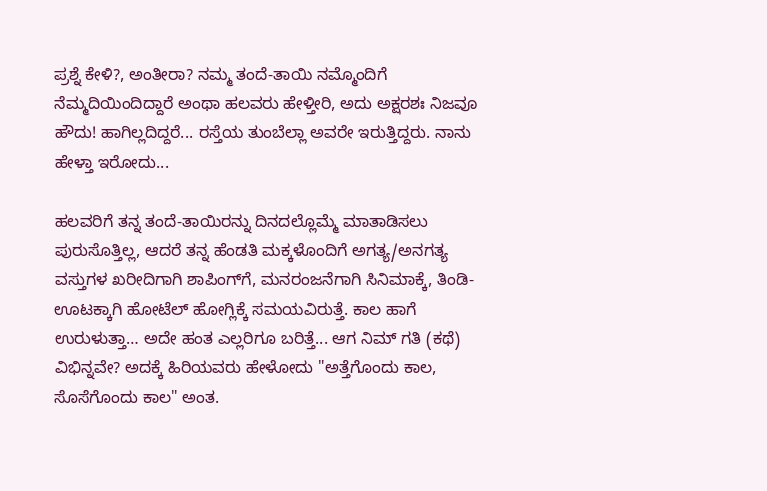ಪ್ರಶ್ನೆ ಕೇಳಿ?, ಅಂತೀರಾ? ನಮ್ಮ ತಂದೆ-ತಾಯಿ ನಮ್ಮೊಂದಿಗೆ ನೆಮ್ಮದಿಯಿಂದಿದ್ದಾರೆ ಅಂಥಾ ಹಲವರು ಹೇಳ್ತೀರಿ, ಅದು ಅಕ್ಷರಶಃ ನಿಜವೂ ಹೌದು! ಹಾಗಿಲ್ಲದಿದ್ದರೆ... ರಸ್ತೆಯ ತುಂಬೆಲ್ಲಾ ಅವರೇ ಇರುತ್ತಿದ್ದರು. ನಾನು ಹೇಳ್ತಾ ಇರೋದು...

ಹಲವರಿಗೆ ತನ್ನ ತಂದೆ-ತಾಯಿರನ್ನು ದಿನದಲ್ಲೊಮ್ಮೆ ಮಾತಾಡಿಸಲು ಪುರುಸೊತ್ತಿಲ್ಲ, ಆದರೆ ತನ್ನ ಹೆಂಡತಿ ಮಕ್ಕಳೊಂದಿಗೆ ಅಗತ್ಯ/ಅನಗತ್ಯ ವಸ್ತುಗಳ ಖರೀದಿಗಾಗಿ ಶಾಪಿಂಗ್‍ಗೆ, ಮನರಂಜನೆಗಾಗಿ ಸಿನಿಮಾಕ್ಕೆ, ತಿಂಡಿ-ಊಟಕ್ಕಾಗಿ ಹೋಟೆಲ್ ಹೋಗ್ಲಿಕ್ಕೆ ಸಮಯವಿರುತ್ತೆ. ಕಾಲ ಹಾಗೆ ಉರುಳುತ್ತಾ… ಅದೇ ಹಂತ ಎಲ್ಲರಿಗೂ ಬರಿತ್ತೆ... ಆಗ ನಿಮ್ ಗತಿ (ಕಥೆ) ವಿಭಿನ್ನವೇ? ಅದಕ್ಕೆ ಹಿರಿಯವರು ಹೇಳೋದು "ಅತ್ತೆಗೊಂದು ಕಾಲ, ಸೊಸೆಗೊಂದು ಕಾಲ" ಅಂತ.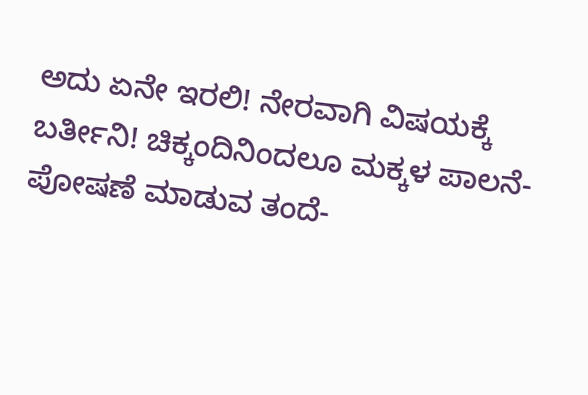ಅದು ಏನೇ ಇರಲಿ! ನೇರವಾಗಿ ವಿಷಯಕ್ಕೆ ಬರ್ತೀನಿ! ಚಿಕ್ಕಂದಿನಿಂದಲೂ ಮಕ್ಕಳ ಪಾಲನೆ-ಪೋಷಣೆ ಮಾಡುವ ತಂದೆ-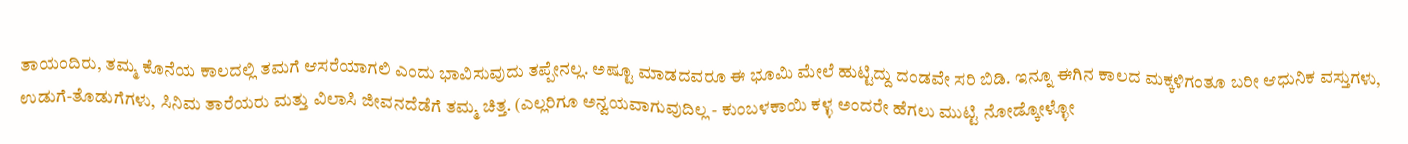ತಾಯಂದಿರು, ತಮ್ಮ ಕೊನೆಯ ಕಾಲದಲ್ಲಿ ತಮಗೆ ಆಸರೆಯಾಗಲಿ ಎಂದು ಭಾವಿಸುವುದು ತಪ್ಪೇನಲ್ಲ. ಅಷ್ಟೂ ಮಾಡದವರೂ ಈ ಭೂಮಿ ಮೇಲೆ ಹುಟ್ಟಿದ್ದು ದಂಡವೇ ಸರಿ ಬಿಡಿ. ಇನ್ನೂ ಈಗಿನ ಕಾಲದ ಮಕ್ಕಳಿಗಂತೂ ಬರೀ ಆಧುನಿಕ ವಸ್ತುಗಳು, ಉಡುಗೆ-ತೊಡುಗೆಗಳು, ಸಿನಿಮ ತಾರೆಯರು ಮತ್ತು ವಿಲಾಸಿ ಜೀವನದೆಡೆಗೆ ತಮ್ಮ ಚಿತ್ತ. (ಎಲ್ಲರಿಗೂ ಅನ್ವಯವಾಗುವುದಿಲ್ಲ - ಕುಂಬಳಕಾಯಿ ಕಳ್ಳ ಅಂದರೇ ಹೆಗಲು ಮುಟ್ಟಿ ನೋಡ್ಕೋಳ್ಳೋ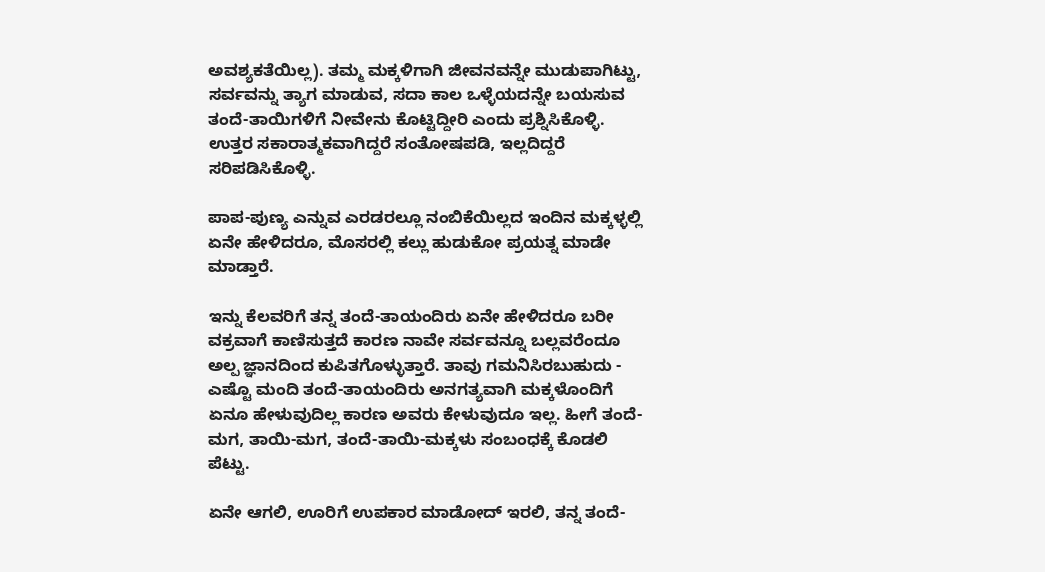ಅವಶ್ಯಕತೆಯಿಲ್ಲ). ತಮ್ಮ ಮಕ್ಕಳಿಗಾಗಿ ಜೀವನವನ್ನೇ ಮುಡುಪಾಗಿಟ್ಟು, ಸರ್ವವನ್ನು ತ್ಯಾಗ ಮಾಡುವ, ಸದಾ ಕಾಲ ಒಳ್ಳೆಯದನ್ನೇ ಬಯಸುವ ತಂದೆ-ತಾಯಿಗಳಿಗೆ ನೀವೇನು ಕೊಟ್ಟಿದ್ದೀರಿ ಎಂದು ಪ್ರಶ್ನಿಸಿಕೊಳ್ಳಿ. ಉತ್ತರ ಸಕಾರಾತ್ಮಕವಾಗಿದ್ದರೆ ಸಂತೋಷಪಡಿ, ಇಲ್ಲದಿದ್ದರೆ ಸರಿಪಡಿಸಿಕೊಳ್ಳಿ.

ಪಾಪ-ಪುಣ್ಯ ಎನ್ನುವ ಎರಡರಲ್ಲೂ ನಂಬಿಕೆಯಿಲ್ಲದ ಇಂದಿನ ಮಕ್ಕಳ್ಳಲ್ಲಿ ಏನೇ ಹೇಳಿದರೂ, ಮೊಸರಲ್ಲಿ ಕಲ್ಲು ಹುಡುಕೋ ಪ್ರಯತ್ನ ಮಾಡೇ ಮಾಡ್ತಾರೆ.

ಇನ್ನು ಕೆಲವರಿಗೆ ತನ್ನ ತಂದೆ-ತಾಯಂದಿರು ಏನೇ ಹೇಳಿದರೂ ಬರೀ ವಕ್ರವಾಗೆ ಕಾಣಿಸುತ್ತದೆ ಕಾರಣ ನಾವೇ ಸರ್ವವನ್ನೂ ಬಲ್ಲವರೆಂದೂ ಅಲ್ಪ ಜ್ಞಾನದಿಂದ ಕುಪಿತಗೊಳ್ಳುತ್ತಾರೆ. ತಾವು ಗಮನಿಸಿರಬುಹುದು - ಎಷ್ಟೊ ಮಂದಿ ತಂದೆ-ತಾಯಂದಿರು ಅನಗತ್ಯವಾಗಿ ಮಕ್ಕಳೊಂದಿಗೆ ಏನೂ ಹೇಳುವುದಿಲ್ಲ ಕಾರಣ ಅವರು ಕೇಳುವುದೂ ಇಲ್ಲ. ಹೀಗೆ ತಂದೆ-ಮಗ, ತಾಯಿ-ಮಗ, ತಂದೆ-ತಾಯಿ-ಮಕ್ಕಳು ಸಂಬಂಧಕ್ಕೆ ಕೊಡಲಿ ಪೆಟ್ಟು.

ಏನೇ ಆಗಲಿ, ಊರಿಗೆ ಉಪಕಾರ ಮಾಡೋದ್ ಇರಲಿ, ತನ್ನ ತಂದೆ-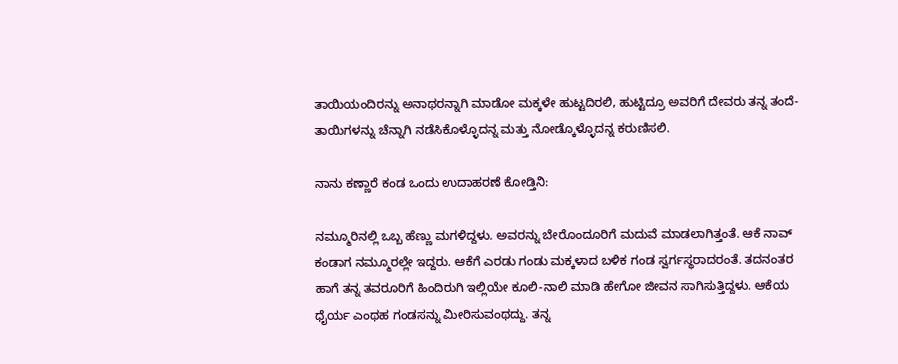ತಾಯಿಯಂದಿರನ್ನು ಅನಾಥರನ್ನಾಗಿ ಮಾಡೋ ಮಕ್ಕಳೇ ಹುಟ್ಟದಿರಲಿ, ಹುಟ್ಟಿದ್ರೂ ಅವರಿಗೆ ದೇವರು ತನ್ನ ತಂದೆ-ತಾಯಿಗಳನ್ನು ಚೆನ್ನಾಗಿ ನಡೆಸಿಕೊಳ್ಳೊದನ್ನ ಮತ್ತು ನೋಡ್ಕೊಳ್ಳೊದನ್ನ ಕರುಣಿಸಲಿ.

ನಾನು ಕಣ್ಣಾರೆ ಕಂಡ ಒಂದು ಉದಾಹರಣೆ ಕೋಡ್ತಿನಿ:

ನಮ್ಮೂರಿನಲ್ಲಿ ಒಬ್ಬ ಹೆಣ್ಣು ಮಗಳಿದ್ದಳು. ಅವರನ್ನು ಬೇರೊಂದೂರಿಗೆ ಮದುವೆ ಮಾಡಲಾಗಿತ್ತಂತೆ. ಆಕೆ ನಾವ್ ಕಂಡಾಗ ನಮ್ಮೂರಲ್ಲೇ ಇದ್ದರು. ಆಕೆಗೆ ಎರಡು ಗಂಡು ಮಕ್ಕಳಾದ ಬಳಿಕ ಗಂಡ ಸ್ವರ್ಗಸ್ಥರಾದರಂತೆ. ತದನಂತರ ಹಾಗೆ ತನ್ನ ತವರೂರಿಗೆ ಹಿಂದಿರುಗಿ ಇಲ್ಲಿಯೇ ಕೂಲಿ-ನಾಲಿ ಮಾಡಿ ಹೇಗೋ ಜೀವನ ಸಾಗಿಸುತ್ತಿದ್ದಳು. ಆಕೆಯ ಧೈರ್ಯ ಎಂಥಹ ಗಂಡಸನ್ನು ಮೀರಿಸುವಂಥದ್ದು. ತನ್ನ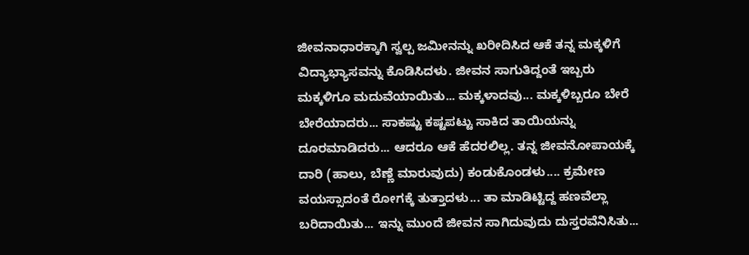ಜೀವನಾಧಾರಕ್ಕಾಗಿ ಸ್ವಲ್ಪ ಜಮೀನನ್ನು ಖರೀದಿಸಿದ ಆಕೆ ತನ್ನ ಮಕ್ಕಳಿಗೆ ವಿದ್ಯಾಭ್ಯಾಸವನ್ನು ಕೊಡಿಸಿದಳು. ಜೀವನ ಸಾಗುತಿದ್ದಂತೆ ಇಬ್ಬರು ಮಕ್ಕಳಿಗೂ ಮದುವೆಯಾಯಿತು... ಮಕ್ಕಳಾದವು... ಮಕ್ಕಳಿಬ್ಬರೂ ಬೇರೆ ಬೇರೆಯಾದರು... ಸಾಕಷ್ಟು ಕಷ್ಟಪಟ್ಟು ಸಾಕಿದ ತಾಯಿಯನ್ನು ದೂರಮಾಡಿದರು... ಆದರೂ ಆಕೆ ಹೆದರಲಿಲ್ಲ. ತನ್ನ ಜೀವನೋಪಾಯಕ್ಕೆ ದಾರಿ (ಹಾಲು, ಬೆಣ್ಣೆ ಮಾರುವುದು) ಕಂಡುಕೊಂಡಳು.... ಕ್ರಮೇಣ ವಯಸ್ಸಾದಂತೆ ರೋಗಕ್ಕೆ ತುತ್ತಾದಳು... ತಾ ಮಾಡಿಟ್ಟಿದ್ದ ಹಣವೆಲ್ಲಾ ಬರಿದಾಯಿತು... ಇನ್ನು ಮುಂದೆ ಜೀವನ ಸಾಗಿದುವುದು ದುಸ್ತರವೆನಿಸಿತು...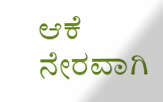ಆಕೆ ನೇರವಾಗಿ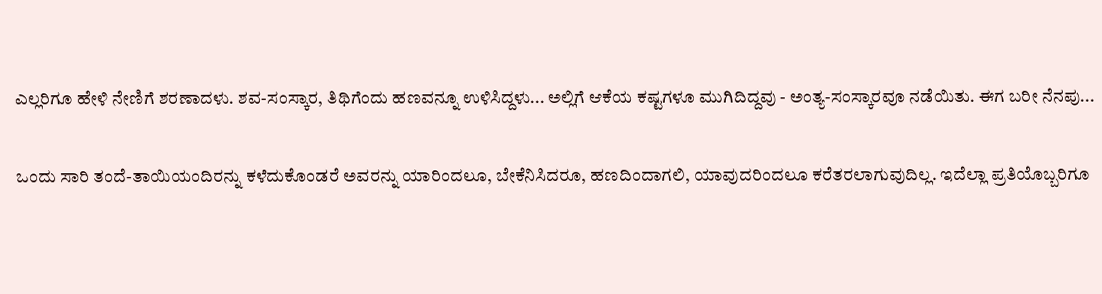ಎಲ್ಲರಿಗೂ ಹೇಳಿ ನೇಣಿಗೆ ಶರಣಾದಳು. ಶವ-ಸಂಸ್ಕಾರ, ತಿಥಿಗೆಂದು ಹಣವನ್ನೂ ಉಳಿಸಿದ್ದಳು... ಅಲ್ಲಿಗೆ ಆಕೆಯ ಕಷ್ಟಗಳೂ ಮುಗಿದಿದ್ದವು - ಅಂತ್ಯ-ಸಂಸ್ಕಾರವೂ ನಡೆಯಿತು. ಈಗ ಬರೀ ನೆನಪು...

ಒಂದು ಸಾರಿ ತಂದೆ-ತಾಯಿಯಂದಿರನ್ನು ಕಳೆದುಕೊಂಡರೆ ಅವರನ್ನು ಯಾರಿಂದಲೂ, ಬೇಕೆನಿಸಿದರೂ, ಹಣದಿಂದಾಗಲಿ, ಯಾವುದರಿಂದಲೂ ಕರೆತರಲಾಗುವುದಿಲ್ಲ. ಇದೆಲ್ಲಾ ಪ್ರತಿಯೊಬ್ಬರಿಗೂ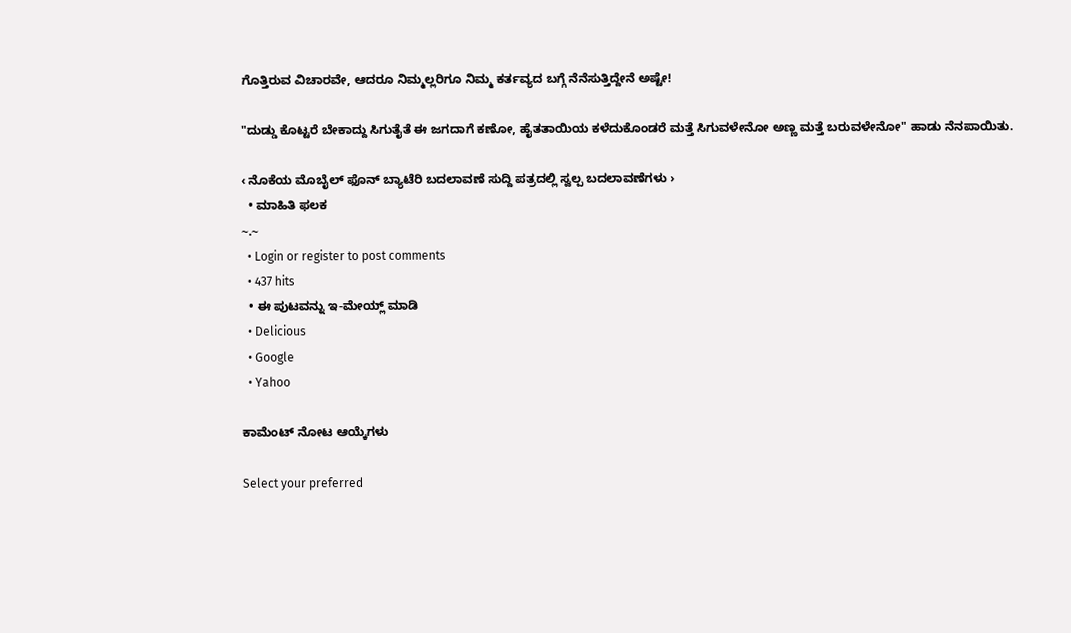ಗೊತ್ತಿರುವ ವಿಚಾರವೇ, ಆದರೂ ನಿಮ್ಮಲ್ಲರಿಗೂ ನಿಮ್ಮ ಕರ್ತವ್ಯದ ಬಗ್ಗೆ ನೆನೆಸುತ್ತಿದ್ದೇನೆ ಅಷ್ಟೇ!

"ದುಡ್ಡು ಕೊಟ್ಟರೆ ಬೇಕಾದ್ದು ಸಿಗುತೈತೆ ಈ ಜಗದಾಗೆ ಕಣೋ, ಹೈತತಾಯಿಯ ಕಳೆದುಕೊಂಡರೆ ಮತ್ತೆ ಸಿಗುವಳೇನೋ ಅಣ್ಣ ಮತ್ತೆ ಬರುವಳೇನೋ" ಹಾಡು ನೆನಪಾಯಿತು.

‹ ನೊಕೆಯ ಮೊಬೈಲ್ ಫೊನ್ ಬ್ಯಾಟೆರಿ ಬದಲಾವಣೆ ಸುದ್ದಿ ಪತ್ರದಲ್ಲಿ ಸ್ವಲ್ಪ ಬದಲಾವಣೆಗಳು ›
  • ಮಾಹಿತಿ ಫಲಕ
~.~
  • Login or register to post comments
  • 437 hits
  • ಈ ಪುಟವನ್ನು ಇ-ಮೇಯ್ಲ್ ಮಾಡಿ
  • Delicious
  • Google
  • Yahoo

ಕಾಮೆಂಟ್ ನೋಟ ಆಯ್ಕೆಗಳು

Select your preferred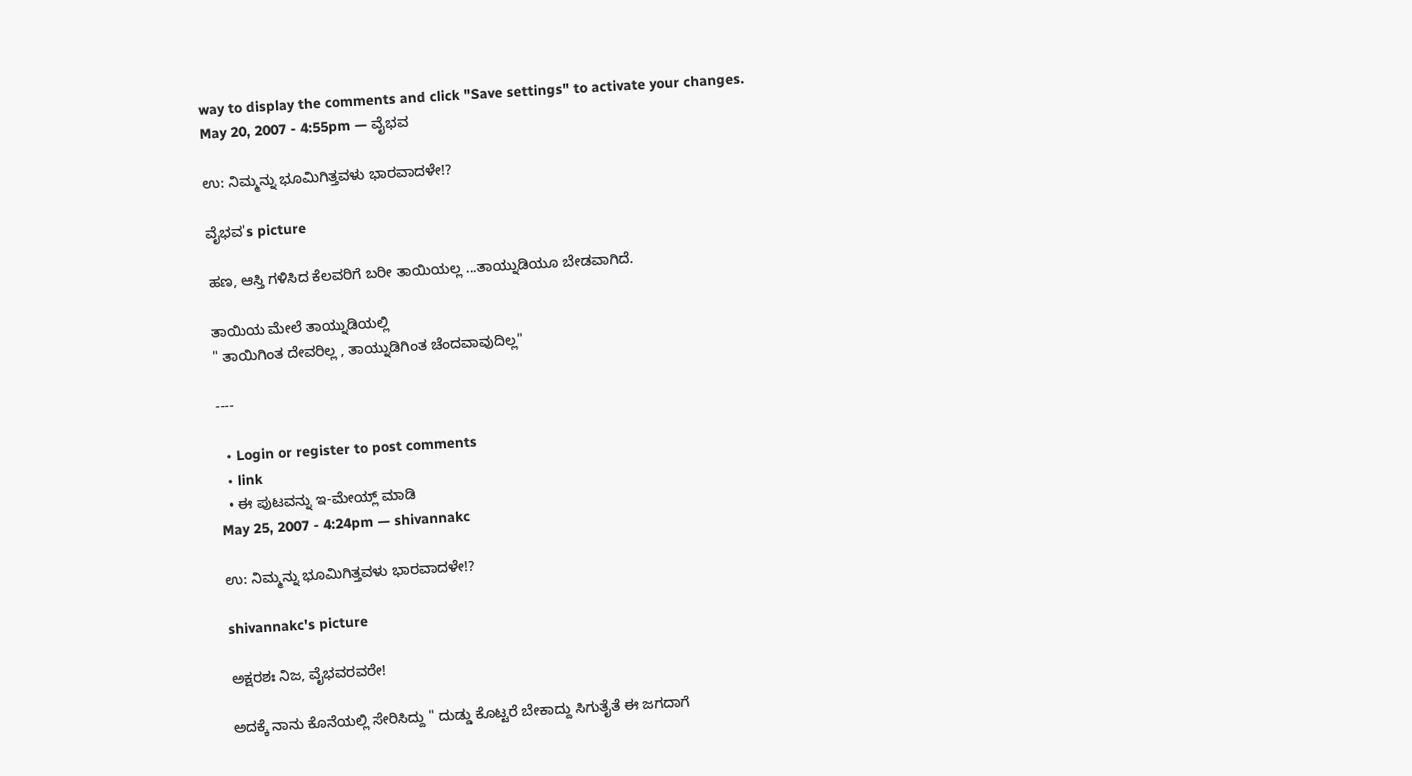way to display the comments and click "Save settings" to activate your changes.
May 20, 2007 - 4:55pm — ವೈಭವ

ಉ: ನಿಮ್ಮನ್ನು ಭೂಮಿಗಿತ್ತವಳು ಭಾರವಾದಳೇ!?

ವೈಭವ's picture

ಹಣ, ಆಸ್ತಿ ಗಳಿಸಿದ ಕೆಲವರಿಗೆ ಬರೀ ತಾಯಿಯಲ್ಲ ...ತಾಯ್ನುಡಿಯೂ ಬೇಡವಾಗಿದೆ.

ತಾಯಿಯ ಮೇಲೆ ತಾಯ್ನುಡಿಯಲ್ಲಿ
" ತಾಯಿಗಿಂತ ದೇವರಿಲ್ಲ , ತಾಯ್ನುಡಿಗಿಂತ ಚೆಂದವಾವುದಿಲ್ಲ"

----

  • Login or register to post comments
  • link
  • ಈ ಪುಟವನ್ನು ಇ-ಮೇಯ್ಲ್ ಮಾಡಿ
May 25, 2007 - 4:24pm — shivannakc

ಉ: ನಿಮ್ಮನ್ನು ಭೂಮಿಗಿತ್ತವಳು ಭಾರವಾದಳೇ!?

shivannakc's picture

ಅಕ್ಷರಶಃ ನಿಜ, ವೈಭವರವರೇ!

ಅದಕ್ಕೆ ನಾನು ಕೊನೆಯಲ್ಲಿ ಸೇರಿಸಿದ್ದು " ದುಡ್ಡು ಕೊಟ್ಟರೆ ಬೇಕಾದ್ದು ಸಿಗುತೈತೆ ಈ ಜಗದಾಗೆ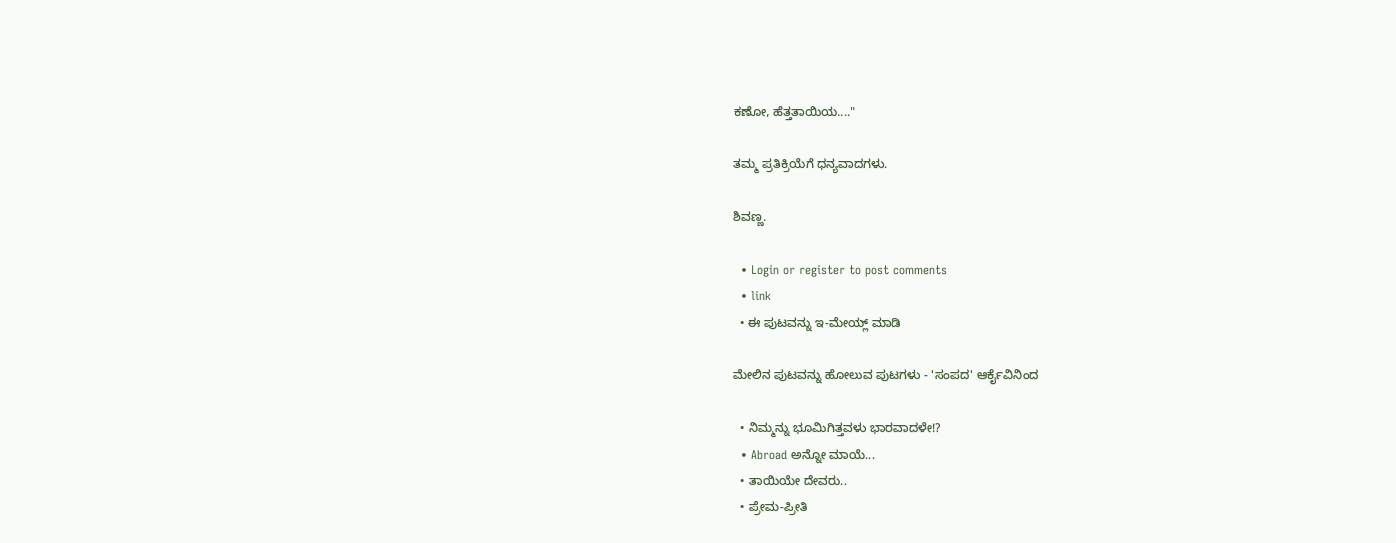ಕಣೋ, ಹೆತ್ತತಾಯಿಯ...."

ತಮ್ಮ ಪ್ರತಿಕ್ರಿಯೆಗೆ ಧನ್ಯವಾದಗಳು.

ಶಿವಣ್ಣ.

  • Login or register to post comments
  • link
  • ಈ ಪುಟವನ್ನು ಇ-ಮೇಯ್ಲ್ ಮಾಡಿ

ಮೇಲಿನ ಪುಟವನ್ನು ಹೋಲುವ ಪುಟಗಳು - 'ಸಂಪದ' ಆರ್ಕೈವಿನಿಂದ

  • ನಿಮ್ಮನ್ನು ಭೂಮಿಗಿತ್ತವಳು ಭಾರವಾದಳೇ!?
  • Abroad ಅನ್ನೋ ಮಾಯೆ...
  • ತಾಯಿಯೇ ದೇವರು..
  • ಪ್ರೇಮ-ಪ್ರೀತಿ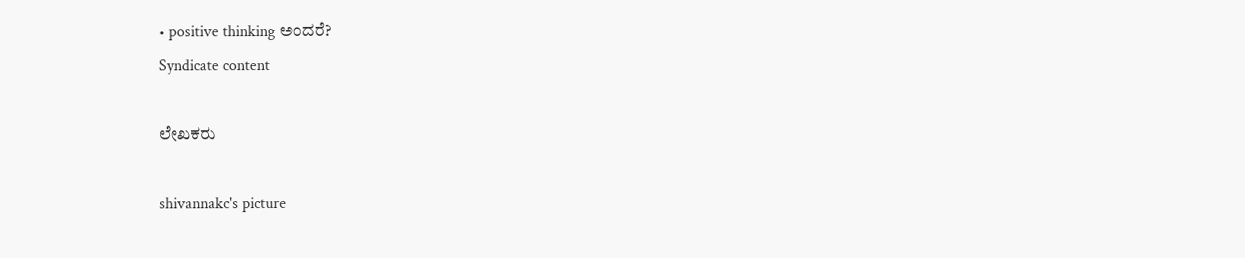• positive thinking ಅಂದರೆ?
Syndicate content

ಲೇಖಕರು

shivannakc's picture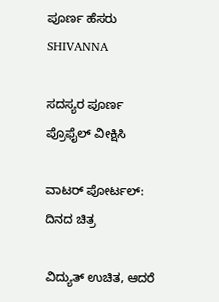ಪೂರ್ಣ ಹೆಸರು
SHIVANNA

ಸದಸ್ಯರ ಪೂರ್ಣ ಪ್ರೊಫೈಲ್ ವೀಕ್ಷಿಸಿ

ವಾಟರ್ ಪೋರ್ಟಲ್: ದಿನದ ಚಿತ್ರ

ವಿದ್ಯುತ್ ಉಚಿತ, ಆದರೆ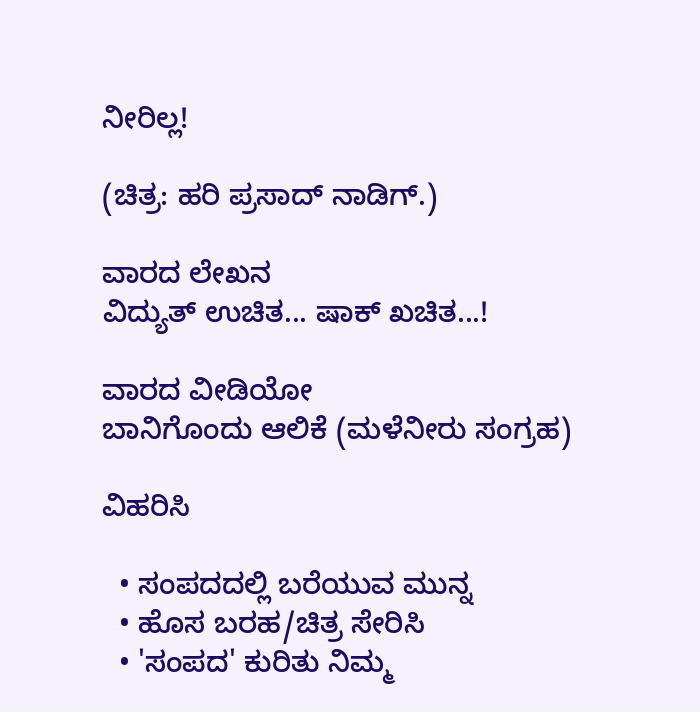ನೀರಿಲ್ಲ!

(ಚಿತ್ರ: ಹರಿ ಪ್ರಸಾದ್ ನಾಡಿಗ್.)

ವಾರದ ಲೇಖನ
ವಿದ್ಯುತ್ ಉಚಿತ... ಷಾಕ್ ಖಚಿತ...!

ವಾರದ ವೀಡಿಯೋ
ಬಾನಿಗೊಂದು ಆಲಿಕೆ (ಮಳೆನೀರು ಸಂಗ್ರಹ)

ವಿಹರಿಸಿ

  • ಸಂಪದದಲ್ಲಿ ಬರೆಯುವ ಮುನ್ನ
  • ಹೊಸ ಬರಹ/ಚಿತ್ರ ಸೇರಿಸಿ
  • 'ಸಂಪದ' ಕುರಿತು ನಿಮ್ಮ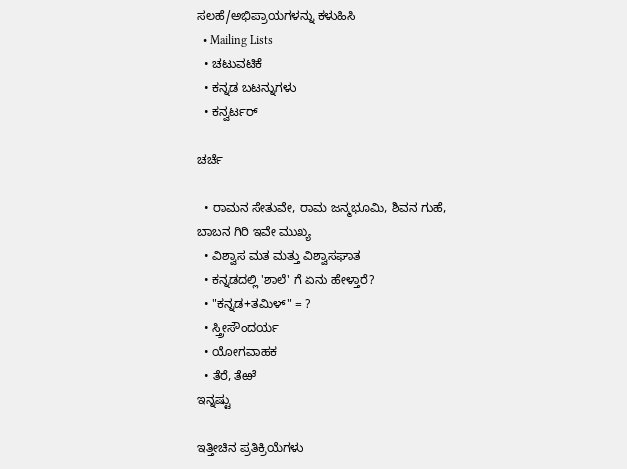ಸಲಹೆ/ಅಭಿಪ್ರಾಯಗಳನ್ನು ಕಳುಹಿಸಿ
  • Mailing Lists
  • ಚಟುವಟಿಕೆ
  • ಕನ್ನಡ ಬಟನ್ನುಗಳು
  • ಕನ್ವರ್ಟರ್

ಚರ್ಚೆ

  • ರಾಮನ ಸೇತುವೇ, ರಾಮ ಜನ್ಮಭೂಮಿ, ಶಿವನ ಗುಹೆ, ಬಾಬನ ಗಿರಿ ಇವೇ ಮುಖ್ಯ
  • ವಿಶ್ವಾಸ ಮತ ಮತ್ತು ವಿಶ್ವಾಸಘಾತ
  • ಕನ್ನಡದಲ್ಲಿ 'ಶಾಲೆ' ಗೆ ಏನು ಹೇಳ್ತಾರೆ?
  • "ಕನ್ನಡ+ತಮಿಳ್" = ?
  • ಸ್ತ್ರೀಸೌಂದರ್ಯ
  • ಯೋಗವಾಹಕ
  • ತೆರೆ, ತೆಱೆ
ಇನ್ನಷ್ಟು

ಇತ್ತೀಚಿನ ಪ್ರತಿಕ್ರಿಯೆಗಳು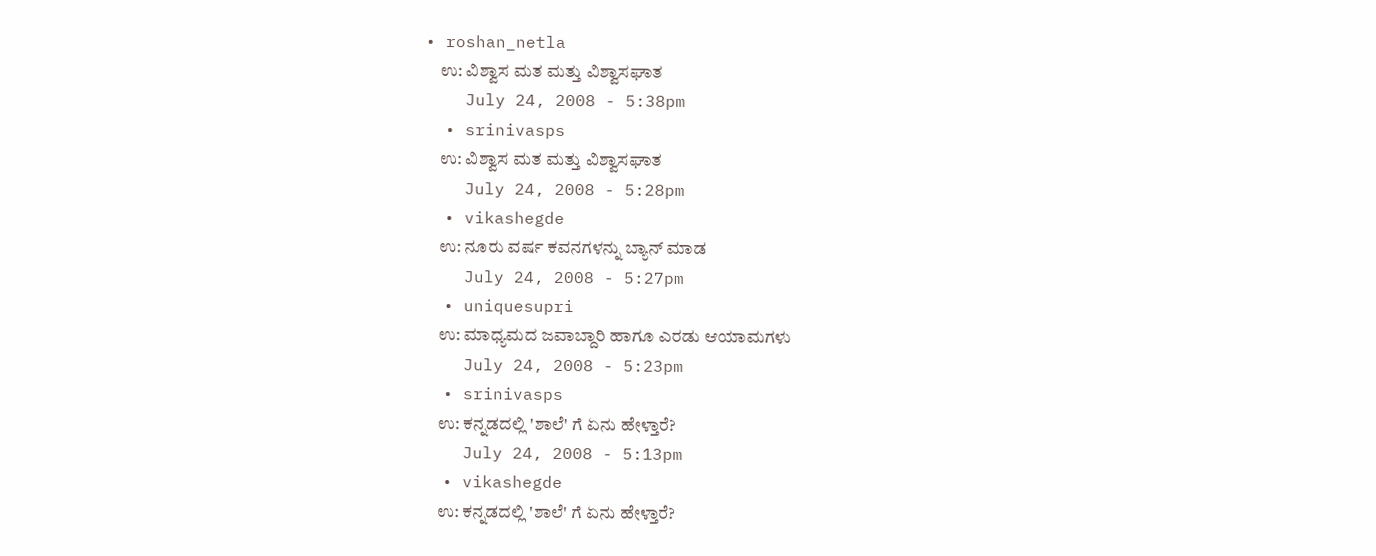• roshan_netla
    ಉ: ವಿಶ್ವಾಸ ಮತ ಮತ್ತು ವಿಶ್ವಾಸಘಾತ
    July 24, 2008 - 5:38pm
  • srinivasps
    ಉ: ವಿಶ್ವಾಸ ಮತ ಮತ್ತು ವಿಶ್ವಾಸಘಾತ
    July 24, 2008 - 5:28pm
  • vikashegde
    ಉ: ನೂರು ವರ್ಷ ಕವನಗಳನ್ನು ಬ್ಯಾನ್ ಮಾಡ
    July 24, 2008 - 5:27pm
  • uniquesupri
    ಉ: ಮಾಧ್ಯಮದ ಜವಾಬ್ದಾರಿ ಹಾಗೂ ಎರಡು ಆಯಾಮಗಳು
    July 24, 2008 - 5:23pm
  • srinivasps
    ಉ: ಕನ್ನಡದಲ್ಲಿ 'ಶಾಲೆ' ಗೆ ಏನು ಹೇಳ್ತಾರೆ?
    July 24, 2008 - 5:13pm
  • vikashegde
    ಉ: ಕನ್ನಡದಲ್ಲಿ 'ಶಾಲೆ' ಗೆ ಏನು ಹೇಳ್ತಾರೆ?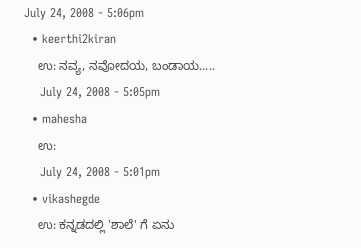July 24, 2008 - 5:06pm
  • keerthi2kiran
    ಉ: ನವ್ಯ, ನವೋದಯ, ಬಂಡಾಯ.....
    July 24, 2008 - 5:05pm
  • mahesha
    ಉ:
    July 24, 2008 - 5:01pm
  • vikashegde
    ಉ: ಕನ್ನಡದಲ್ಲಿ 'ಶಾಲೆ' ಗೆ ಏನು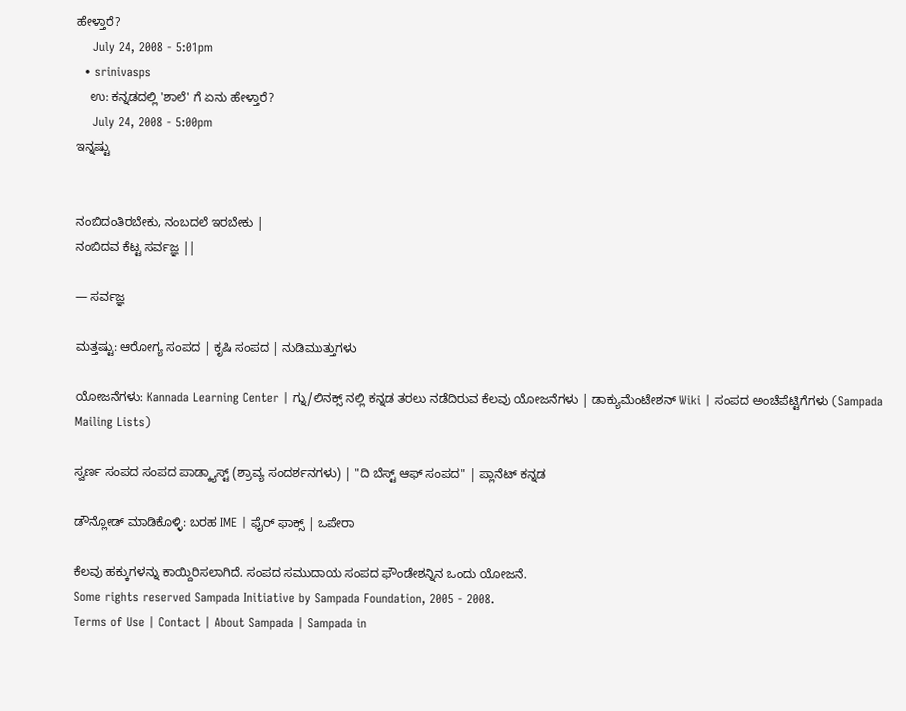ಹೇಳ್ತಾರೆ?
    July 24, 2008 - 5:01pm
  • srinivasps
    ಉ: ಕನ್ನಡದಲ್ಲಿ 'ಶಾಲೆ' ಗೆ ಏನು ಹೇಳ್ತಾರೆ?
    July 24, 2008 - 5:00pm
ಇನ್ನಷ್ಟು


ನಂಬಿದಂತಿರಬೇಕು, ನಂಬದಲೆ ಇರಬೇಕು |
ನಂಬಿದವ ಕೆಟ್ಟ ಸರ್ವಜ್ಞ ||

— ಸರ್ವಜ್ಞ

ಮತ್ತಷ್ಟು: ಆರೋಗ್ಯ ಸಂಪದ | ಕೃಷಿ ಸಂಪದ | ನುಡಿಮುತ್ತುಗಳು

ಯೋಜನೆಗಳು: Kannada Learning Center | ಗ್ನು/ಲಿನಕ್ಸ್ ನಲ್ಲಿ ಕನ್ನಡ ತರಲು ನಡೆದಿರುವ ಕೆಲವು ಯೋಜನೆಗಳು | ಡಾಕ್ಯುಮೆಂಟೇಶನ್ Wiki | ಸಂಪದ ಅಂಚೆಪೆಟ್ಟಿಗೆಗಳು (Sampada Mailing Lists)

ಸ್ವರ್ಣ ಸಂಪದ ಸಂಪದ ಪಾಡ್ಕ್ಯಾಸ್ಟ್ (ಶ್ರಾವ್ಯ ಸಂದರ್ಶನಗಳು) | "ದಿ ಬೆಸ್ಟ್ ಆಫ್ ಸಂಪದ" | ಪ್ಲಾನೆಟ್ ಕನ್ನಡ

ಡೌನ್ಲೋಡ್ ಮಾಡಿಕೊಳ್ಳಿ: ಬರಹ IME | ಫೈರ್ ಫಾಕ್ಸ್ | ಒಪೇರಾ

ಕೆಲವು ಹಕ್ಕುಗಳನ್ನು ಕಾಯ್ದಿರಿಸಲಾಗಿದೆ. ಸಂಪದ ಸಮುದಾಯ ಸಂಪದ ಫೌಂಡೇಶನ್ನಿನ ಒಂದು ಯೋಜನೆ.
Some rights reserved Sampada Initiative by Sampada Foundation, 2005 - 2008.
Terms of Use | Contact | About Sampada | Sampada in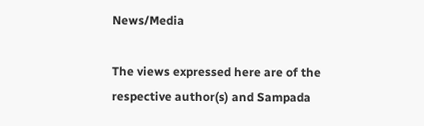News/Media

The views expressed here are of the respective author(s) and Sampada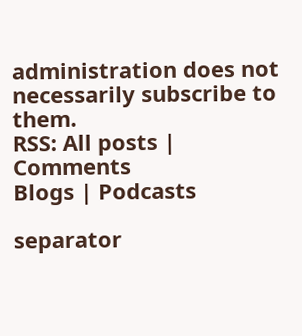administration does not necessarily subscribe to them.
RSS: All posts | Comments
Blogs | Podcasts

separator